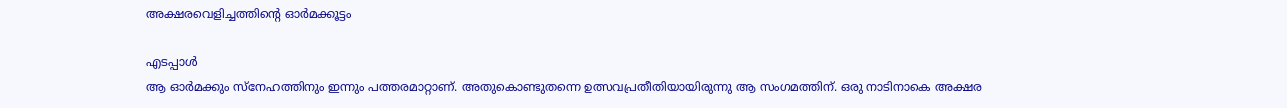അക്ഷരവെളിച്ചത്തിന്റെ ഓർമക്കൂട്ടം

എടപ്പാൾ
ആ ഓർമക്കും സ്നേഹത്തിനും ഇന്നും പത്തരമാറ്റാണ്. അതുകൊണ്ടുതന്നെ ഉത്സവപ്രതീതിയായിരുന്നു ആ സംഗമത്തിന്. ഒരു നാടിനാകെ അക്ഷര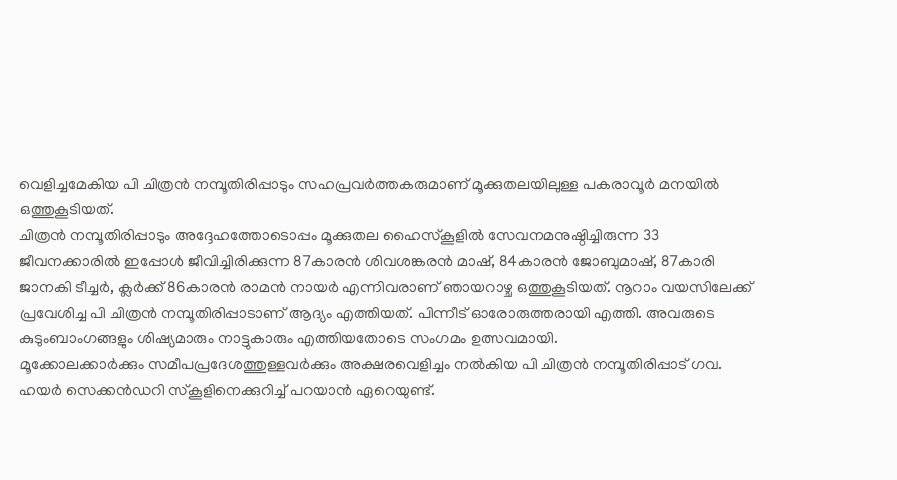വെളിച്ചമേകിയ പി ചിത്രൻ നമ്പൂതിരിപ്പാടും സഹപ്രവർത്തകരുമാണ് മൂക്കുതലയിലുള്ള പകരാവൂർ മനയിൽ ഒത്തുകൂടിയത്.
ചിത്രൻ നമ്പൂതിരിപ്പാടും അദ്ദേഹത്തോടൊപ്പം മൂക്കുതല ഹൈസ്കൂളിൽ സേവനമനുഷ്ഠിച്ചിരുന്ന 33 ജീവനക്കാരിൽ ഇപ്പോൾ ജീവിച്ചിരിക്കുന്ന 87കാരൻ ശിവശങ്കരൻ മാഷ്, 84കാരൻ ജോബുമാഷ്, 87കാരി ജാനകി ടീച്ചർ, ക്ലർക്ക് 86കാരൻ രാമൻ നായർ എന്നിവരാണ് ഞായറാഴ്ച ഒത്തുകൂടിയത്. നൂറാം വയസിലേക്ക് പ്രവേശിച്ച പി ചിത്രൻ നമ്പൂതിരിപ്പാടാണ് ആദ്യം എത്തിയത്. പിന്നീട് ഓരോരുത്തരായി എത്തി. അവരുടെ കുടുംബാംഗങ്ങളും ശിഷ്യമാരും നാട്ടുകാരും എത്തിയതോടെ സംഗമം ഉത്സവമായി.
മൂക്കോലക്കാർക്കും സമീപപ്രദേശത്തുള്ളവർക്കും അക്ഷരവെളിച്ചം നൽകിയ പി ചിത്രൻ നമ്പൂതിരിപ്പാട് ഗവ. ഹയർ സെക്കൻഡറി സ്കൂളിനെക്കുറിച്ച് പറയാൻ ഏറെയുണ്ട്.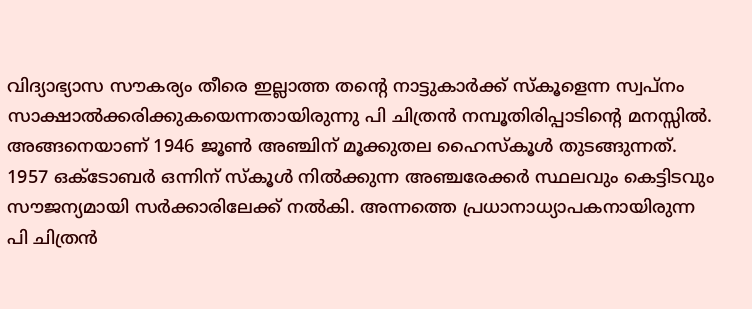വിദ്യാഭ്യാസ സൗകര്യം തീരെ ഇല്ലാത്ത തന്റെ നാട്ടുകാർക്ക് സ്കൂളെന്ന സ്വപ്നം സാക്ഷാൽക്കരിക്കുകയെന്നതായിരുന്നു പി ചിത്രൻ നമ്പൂതിരിപ്പാടിന്റെ മനസ്സിൽ. അങ്ങനെയാണ് 1946 ജൂൺ അഞ്ചിന് മൂക്കുതല ഹൈസ്കൂൾ തുടങ്ങുന്നത്. 1957 ഒക്ടോബർ ഒന്നിന് സ്കൂൾ നിൽക്കുന്ന അഞ്ചരേക്കർ സ്ഥലവും കെട്ടിടവും സൗജന്യമായി സർക്കാരിലേക്ക് നൽകി. അന്നത്തെ പ്രധാനാധ്യാപകനായിരുന്ന പി ചിത്രൻ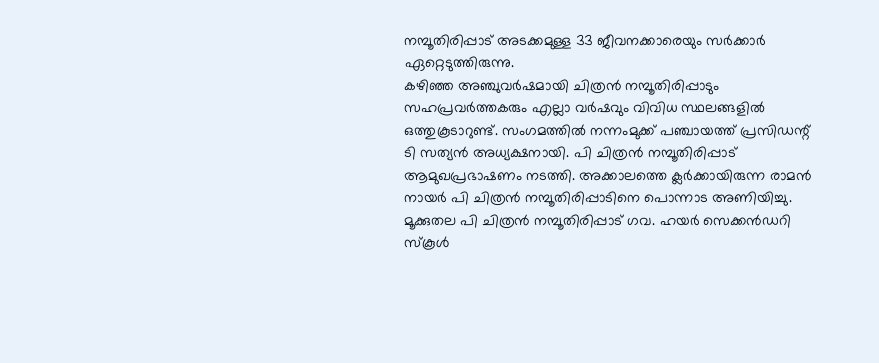നമ്പൂതിരിപ്പാട് അടക്കമുള്ള 33 ജീവനക്കാരെയും സർക്കാർ ഏറ്റെടുത്തിരുന്നു.
കഴിഞ്ഞ അഞ്ചുവർഷമായി ചിത്രൻ നമ്പൂതിരിപ്പാടും സഹപ്രവർത്തകരും എല്ലാ വർഷവും വിവിധ സ്ഥലങ്ങളിൽ ഒത്തുകൂടാറുണ്ട്. സംഗമത്തിൽ നന്നംമുക്ക് പഞ്ചായത്ത് പ്രസിഡന്റ് ടി സത്യൻ അധ്യക്ഷനായി. പി ചിത്രൻ നമ്പൂതിരിപ്പാട് ആമുഖപ്രഭാഷണം നടത്തി. അക്കാലത്തെ ക്ലർക്കായിരുന്ന രാമൻ നായർ പി ചിത്രൻ നമ്പൂതിരിപ്പാടിനെ പൊന്നാട അണിയിച്ചു. മൂക്കുതല പി ചിത്രൻ നമ്പൂതിരിപ്പാട് ഗവ. ഹയർ സെക്കൻഡറി സ്കൂൾ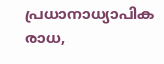പ്രധാനാധ്യാപിക രാധ,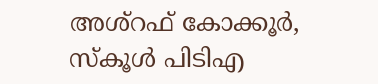അശ്റഫ് കോക്കൂർ, സ്കൂൾ പിടിഎ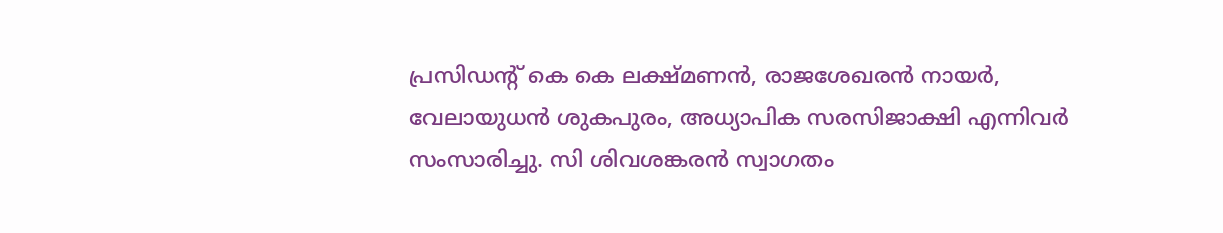പ്രസിഡന്റ് കെ കെ ലക്ഷ്മണൻ, രാജശേഖരൻ നായർ, വേലായുധൻ ശുകപുരം, അധ്യാപിക സരസിജാക്ഷി എന്നിവർ സംസാരിച്ചു. സി ശിവശങ്കരൻ സ്വാഗതം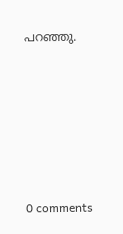പറഞ്ഞു.










0 comments